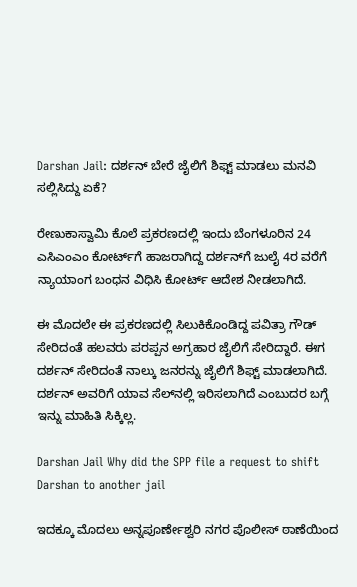Darshan Jail: ದರ್ಶನ್‌ ಬೇರೆ ಜೈಲಿಗೆ ಶಿಫ್ಟ್‌ ಮಾಡಲು ಮನವಿ ಸಲ್ಲಿಸಿದ್ದು ಏಕೆ?

ರೇಣುಕಾಸ್ವಾಮಿ ಕೊಲೆ ಪ್ರಕರಣದಲ್ಲಿ ಇಂದು ಬೆಂಗಳೂರಿನ 24 ಎಸಿಎಂಎಂ ಕೋರ್ಟ್‌ಗೆ ಹಾಜರಾಗಿದ್ದ ದರ್ಶನ್‌ಗೆ ಜುಲೈ 4ರ ವರೆಗೆ ನ್ಯಾಯಾಂಗ ಬಂಧನ ವಿಧಿಸಿ ಕೋರ್ಟ್‌ ಆದೇಶ ನೀಡಲಾಗಿದೆ.

ಈ ಮೊದಲೇ ಈ ಪ್ರಕರಣದಲ್ಲಿ ಸಿಲುಕಿಕೊಂಡಿದ್ದ ಪವಿತ್ರಾ ಗೌಡ್ ಸೇರಿದಂತೆ ಹಲವರು ಪರಪ್ಪನ ಅಗ್ರಹಾರ ಜೈಲಿಗೆ ಸೇರಿದ್ದಾರೆ. ಈಗ ದರ್ಶನ್‌ ಸೇರಿದಂತೆ ನಾಲ್ಕು ಜನರನ್ನು ಜೈಲಿಗೆ ಶಿಫ್ಟ್‌ ಮಾಡಲಾಗಿದೆ. ದರ್ಶನ್‌ ಅವರಿಗೆ ಯಾವ ಸೆಲ್‌ನಲ್ಲಿ ಇರಿಸಲಾಗಿದೆ ಎಂಬುದರ ಬಗ್ಗೆ ಇನ್ನು ಮಾಹಿತಿ ಸಿಕ್ಕಿಲ್ಲ.

Darshan Jail Why did the SPP file a request to shift Darshan to another jail

ಇದಕ್ಕೂ ಮೊದಲು ಅನ್ನಪೂರ್ಣೇಶ್ವರಿ ನಗರ ಪೊಲೀಸ್‌ ಠಾಣೆಯಿಂದ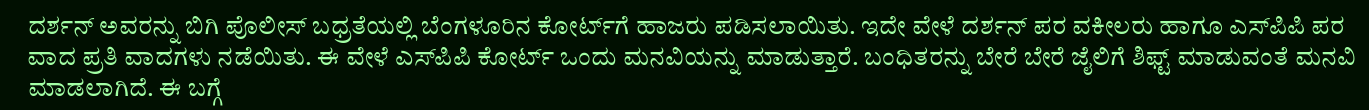ದರ್ಶನ್‌ ಅವರನ್ನು ಬಿಗಿ ಪೊಲೀಸ್ ಬಧ್ರತೆಯಲ್ಲಿ ಬೆಂಗಳೂರಿನ ಕೋರ್ಟ್‌ಗೆ ಹಾಜರು ಪಡಿಸಲಾಯಿತು. ಇದೇ ವೇಳೆ ದರ್ಶನ್‌ ಪರ ವಕೀಲರು ಹಾಗೂ ಎಸ್‌ಪಿಪಿ ಪರ ವಾದ ಪ್ರತಿ ವಾದಗಳು ನಡೆಯಿತು. ಈ ವೇಳೆ ಎಸ್‌ಪಿಪಿ ಕೋರ್ಟ್‌ ಒಂದು ಮನವಿಯನ್ನು ಮಾಡುತ್ತಾರೆ. ಬಂಧಿತರನ್ನು ಬೇರೆ ಬೇರೆ ಜೈಲಿಗೆ ಶಿಫ್ಟ್‌ ಮಾಡುವಂತೆ ಮನವಿ ಮಾಡಲಾಗಿದೆ. ಈ ಬಗ್ಗೆ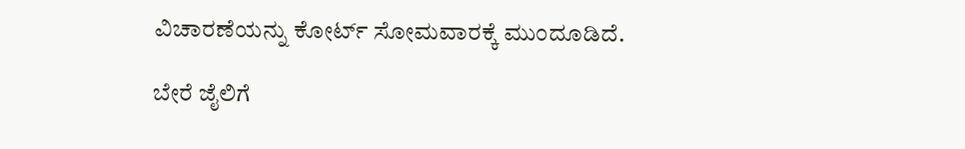ವಿಚಾರಣೆಯನ್ನು ಕೋರ್ಟ್‌ ಸೋಮವಾರಕ್ಕೆ ಮುಂದೂಡಿದೆ.

ಬೇರೆ ಜೈಲಿಗೆ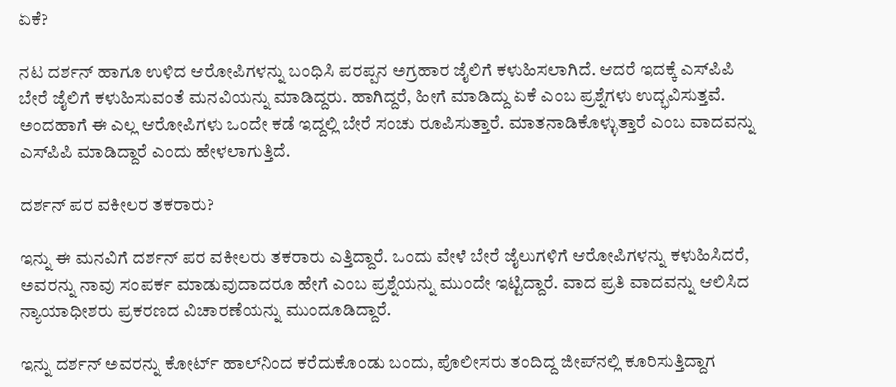ಏಕೆ?

ನಟ ದರ್ಶನ್‌ ಹಾಗೂ ಉಳಿದ ಆರೋಪಿಗಳನ್ನು ಬಂಧಿಸಿ ಪರಪ್ಪನ ಅಗ್ರಹಾರ ಜೈಲಿಗೆ ಕಳುಹಿಸಲಾಗಿದೆ. ಆದರೆ ಇದಕ್ಕೆ ಎಸ್‌ಪಿಪಿ ಬೇರೆ ಜೈಲಿಗೆ ಕಳುಹಿಸುವಂತೆ ಮನವಿಯನ್ನು ಮಾಡಿದ್ದರು. ಹಾಗಿದ್ದರೆ, ಹೀಗೆ ಮಾಡಿದ್ದು ಏಕೆ ಎಂಬ ಪ್ರಶ್ನೆಗಳು ಉದ್ಭವಿಸುತ್ತವೆ. ಅಂದಹಾಗೆ ಈ ಎಲ್ಲ ಆರೋಪಿಗಳು ಒಂದೇ ಕಡೆ ಇದ್ದಲ್ಲಿ ಬೇರೆ ಸಂಚು ರೂಪಿಸುತ್ತಾರೆ. ಮಾತನಾಡಿಕೊಳ್ಳುತ್ತಾರೆ ಎಂಬ ವಾದವನ್ನು ಎಸ್‌ಪಿಪಿ ಮಾಡಿದ್ದಾರೆ ಎಂದು ಹೇಳಲಾಗುತ್ತಿದೆ.

ದರ್ಶನ್‌ ಪರ ವಕೀಲರ ತಕರಾರು?

ಇನ್ನು ಈ ಮನವಿಗೆ ದರ್ಶನ್‌ ಪರ ವಕೀಲರು ತಕರಾರು ಎತ್ತಿದ್ದಾರೆ. ಒಂದು ವೇಳೆ ಬೇರೆ ಜೈಲುಗಳಿಗೆ ಆರೋಪಿಗಳನ್ನು ಕಳುಹಿಸಿದರೆ, ಅವರನ್ನು ನಾವು ಸಂಪರ್ಕ ಮಾಡುವುದಾದರೂ ಹೇಗೆ ಎಂಬ ಪ್ರಶ್ನೆಯನ್ನು ಮುಂದೇ ಇಟ್ಟಿದ್ದಾರೆ. ವಾದ ಪ್ರತಿ ವಾದವನ್ನು ಆಲಿಸಿದ ನ್ಯಾಯಾಧೀಶರು ಪ್ರಕರಣದ ವಿಚಾರಣೆಯನ್ನು ಮುಂದೂಡಿದ್ದಾರೆ.

ಇನ್ನು ದರ್ಶನ್‌ ಅವರನ್ನು ಕೋರ್ಟ್‌ ಹಾಲ್‌ನಿಂದ ಕರೆದುಕೊಂಡು ಬಂದು, ಪೊಲೀಸರು ತಂದಿದ್ದ ಜೀಪ್‌ನಲ್ಲಿ ಕೂರಿಸುತ್ತಿದ್ದಾಗ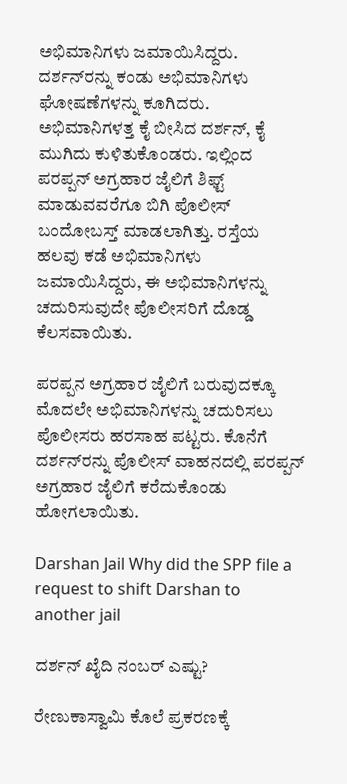ಅಭಿಮಾನಿಗಳು ಜಮಾಯಿಸಿದ್ದರು. ದರ್ಶನ್‌ರನ್ನು ಕಂಡು ಅಭಿಮಾನಿಗಳು ಘೋಷಣೆಗಳನ್ನು ಕೂಗಿದರು. ಅಭಿಮಾನಿಗಳತ್ತ ಕೈ ಬೀಸಿದ ದರ್ಶನ್‌, ಕೈ ಮುಗಿದು ಕುಳಿತುಕೊಂಡರು. ಇಲ್ಲಿಂದ ಪರಪ್ಪನ್ ಅಗ್ರಹಾರ ಜೈಲಿಗೆ ಶಿಫ್ಟ್ ಮಾಡುವವರೆಗೂ ಬಿಗಿ ಪೊಲೀಸ್ ಬಂದೋಬಸ್ತ್ ಮಾಡಲಾಗಿತ್ತು. ರಸ್ತೆಯ ಹಲವು ಕಡೆ ಅಭಿಮಾನಿಗಳು ಜಮಾಯಿಸಿದ್ದರು, ಈ ಅಭಿಮಾನಿಗಳನ್ನು ಚದುರಿಸುವುದೇ ಪೊಲೀಸರಿಗೆ ದೊಡ್ಡ ಕೆಲಸವಾಯಿತು.

ಪರಪ್ಪನ ಅಗ್ರಹಾರ ಜೈಲಿಗೆ ಬರುವುದಕ್ಕೂ ಮೊದಲೇ ಅಭಿಮಾನಿಗಳನ್ನು ಚದುರಿಸಲು ಪೊಲೀಸರು ಹರಸಾಹ ಪಟ್ಟರು. ಕೊನೆಗೆ ದರ್ಶನ್‌ರನ್ನು ಪೊಲೀಸ್‌ ವಾಹನದಲ್ಲಿ ಪರಪ್ಪನ್ ಅಗ್ರಹಾರ ಜೈಲಿಗೆ ಕರೆದುಕೊಂಡು ಹೋಗಲಾಯಿತು.

Darshan Jail Why did the SPP file a request to shift Darshan to another jail

ದರ್ಶನ್‌ ಖೈದಿ ನಂಬರ್‌ ಎಷ್ಟು?

ರೇಣುಕಾಸ್ವಾಮಿ ಕೊಲೆ ಪ್ರಕರಣಕ್ಕೆ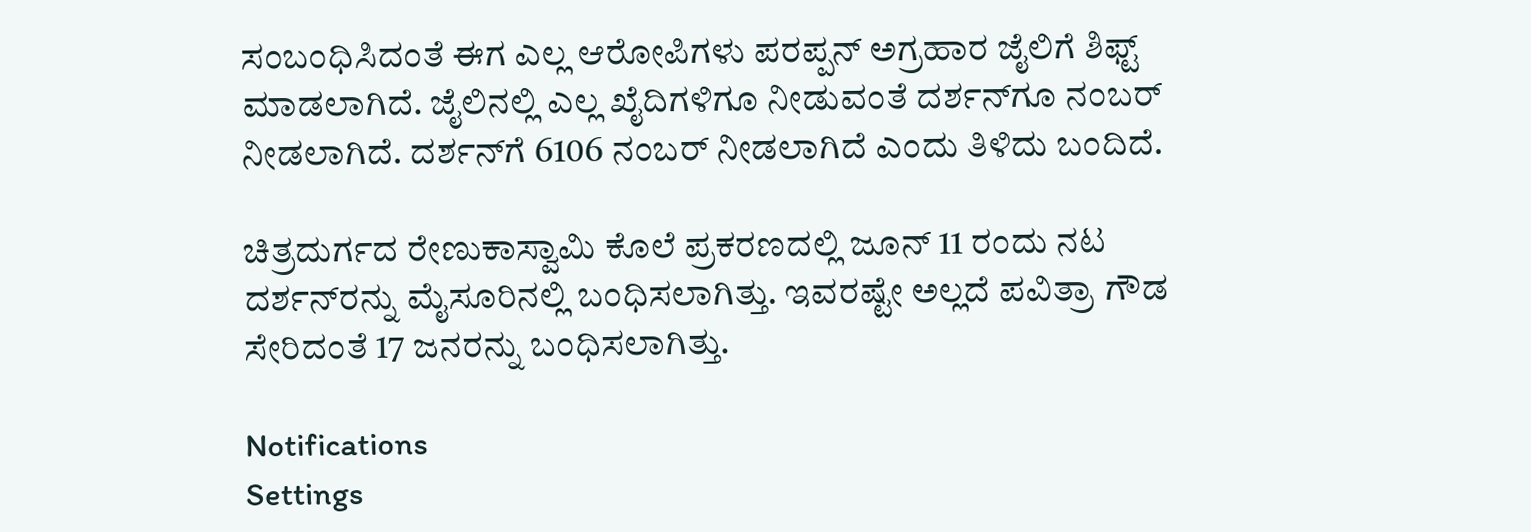ಸಂಬಂಧಿಸಿದಂತೆ ಈಗ ಎಲ್ಲ ಆರೋಪಿಗಳು ಪರಪ್ಪನ್ ಅಗ್ರಹಾರ ಜೈಲಿಗೆ ಶಿಫ್ಟ್ ಮಾಡಲಾಗಿದೆ. ಜೈಲಿನಲ್ಲಿ ಎಲ್ಲ ಖೈದಿಗಳಿಗೂ ನೀಡುವಂತೆ ದರ್ಶನ್‌ಗೂ ನಂಬರ್ ನೀಡಲಾಗಿದೆ. ದರ್ಶನ್‌ಗೆ 6106 ನಂಬರ್‌ ನೀಡಲಾಗಿದೆ ಎಂದು ತಿಳಿದು ಬಂದಿದೆ.

ಚಿತ್ರದುರ್ಗದ ರೇಣುಕಾಸ್ವಾಮಿ ಕೊಲೆ ಪ್ರಕರಣದಲ್ಲಿ ಜೂನ್‌ 11 ರಂದು ನಟ ದರ್ಶನ್‌ರನ್ನು ಮೈಸೂರಿನಲ್ಲಿ ಬಂಧಿಸಲಾಗಿತ್ತು. ಇವರಷ್ಟೇ ಅಲ್ಲದೆ ಪವಿತ್ರಾ ಗೌಡ ಸೇರಿದಂತೆ 17 ಜನರನ್ನು ಬಂಧಿಸಲಾಗಿತ್ತು.

Notifications
Settings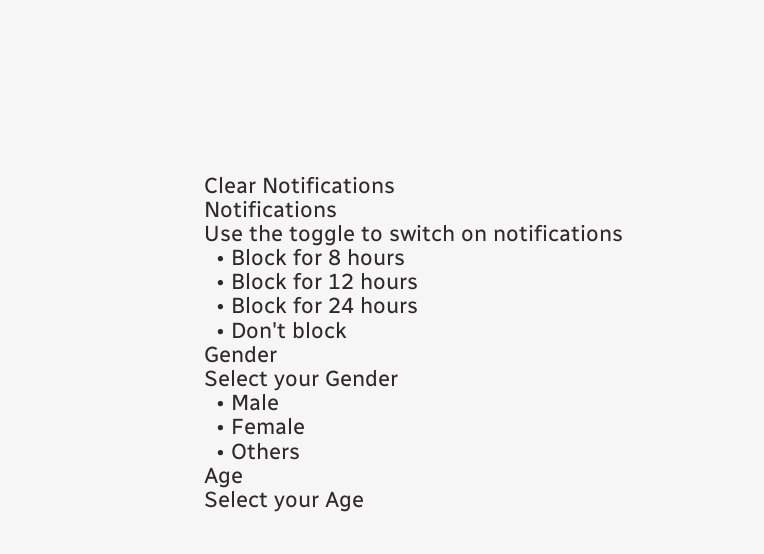Clear Notifications
Notifications
Use the toggle to switch on notifications
  • Block for 8 hours
  • Block for 12 hours
  • Block for 24 hours
  • Don't block
Gender
Select your Gender
  • Male
  • Female
  • Others
Age
Select your Age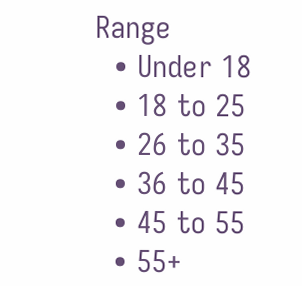Range
  • Under 18
  • 18 to 25
  • 26 to 35
  • 36 to 45
  • 45 to 55
  • 55+